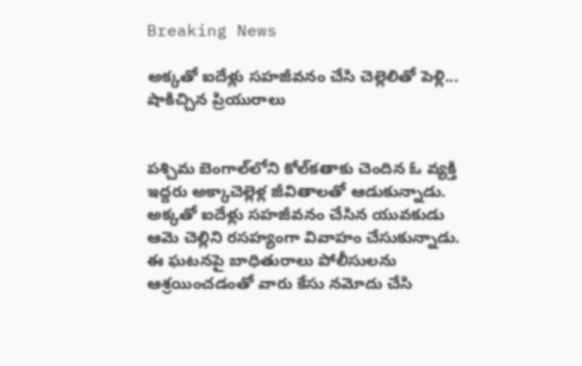Breaking News

అక్కతో ఐదేళ్లు సహజీవనం చేసి చెల్లెలితో పెళ్లి... షాకిచ్చిన ప్రియురాలు


పశ్చిమ బెంగాల్‌లోని కోల్‌కతాకు చెందిన ఓ వ్యక్తి ఇద్దరు అక్కాచెల్లెళ్ల జీవితాలతో ఆడుకున్నాడు. అక్కతో ఐదేళ్లు సహజీవనం చేసిన యువకుడు ఆమె చెల్లిని రసహ్యంగా వివాహం చేసుకున్నాడు. ఈ ఘటనపై బాధితురాలు పోలీసులను ఆశ్రయించడంతో వారు కేసు నమోదు చేసి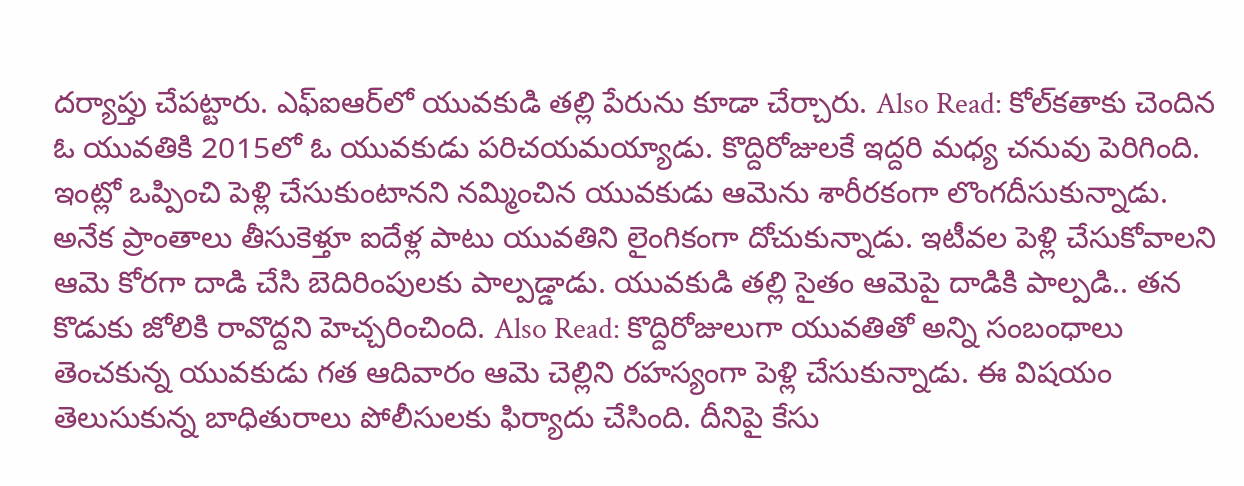దర్యాప్తు చేపట్టారు. ఎఫ్ఐఆర్‌లో యువకుడి తల్లి పేరును కూడా చేర్చారు. Also Read: కోల్‌కతాకు చెందిన ఓ యువతికి 2015లో ఓ యువకుడు పరిచయమయ్యాడు. కొద్దిరోజులకే ఇద్దరి మధ్య చనువు పెరిగింది. ఇంట్లో ఒప్పించి పెళ్లి చేసుకుంటానని నమ్మించిన యువకుడు ఆమెను శారీరకంగా లొంగదీసుకున్నాడు. అనేక ప్రాంతాలు తీసుకెళ్తూ ఐదేళ్ల పాటు యువతిని లైంగికంగా దోచుకున్నాడు. ఇటీవల పెళ్లి చేసుకోవాలని ఆమె కోరగా దాడి చేసి బెదిరింపులకు పాల్పడ్డాడు. యువకుడి తల్లి సైతం ఆమెపై దాడికి పాల్పడి.. తన కొడుకు జోలికి రావొద్దని హెచ్చరించింది. Also Read: కొద్దిరోజులుగా యువతితో అన్ని సంబంధాలు తెంచకున్న యువకుడు గత ఆదివారం ఆమె చెల్లిని రహస్యంగా పెళ్లి చేసుకున్నాడు. ఈ విషయం తెలుసుకున్న బాధితురాలు పోలీసులకు ఫిర్యాదు చేసింది. దీనిపై కేసు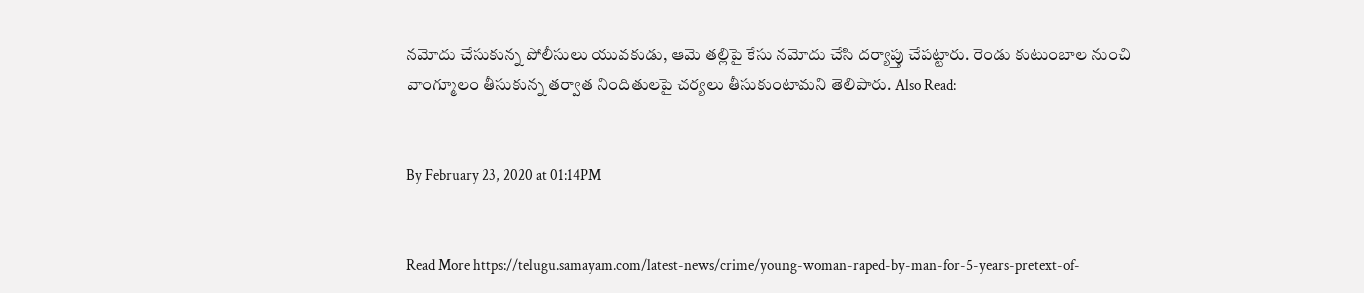నమోదు చేసుకున్న పోలీసులు యువకుడు, ఆమె తల్లిపై కేసు నమోదు చేసి దర్యాప్తు చేపట్టారు. రెండు కుటుంబాల నుంచి వాంగ్మూలం తీసుకున్న తర్వాత నిందితులపై చర్యలు తీసుకుంటామని తెలిపారు. Also Read:


By February 23, 2020 at 01:14PM


Read More https://telugu.samayam.com/latest-news/crime/young-woman-raped-by-man-for-5-years-pretext-of-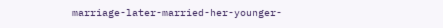marriage-later-married-her-younger-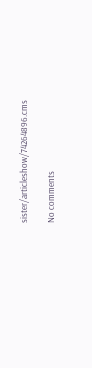sister/articleshow/74264896.cms

No comments